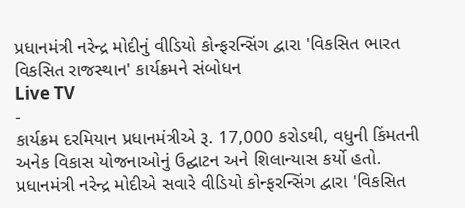પ્રધાનમંત્રી નરેન્દ્ર મોદીનું વીડિયો કોન્ફરન્સિંગ દ્વારા 'વિકસિત ભારત વિકસિત રાજસ્થાન' કાર્યક્રમને સંબોધન
Live TV
-
કાર્યક્રમ દરમિયાન પ્રધાનમંત્રીએ રૂ. 17,000 કરોડથી, વધુની કિંમતની અનેક વિકાસ યોજનાઓનું ઉદ્ઘાટન અને શિલાન્યાસ કર્યો હતો.
પ્રધાનમંત્રી નરેન્દ્ર મોદીએ સવારે વીડિયો કોન્ફરન્સિંગ દ્વારા 'વિકસિત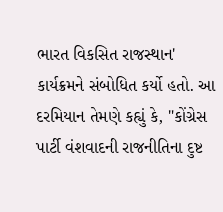ભારત વિકસિત રાજસ્થાન' કાર્યક્રમને સંબોધિત કર્યો હતો. આ દરમિયાન તેમણે કહ્યું કે, "કોંગ્રેસ પાર્ટી વંશવાદની રાજનીતિના દુષ્ટ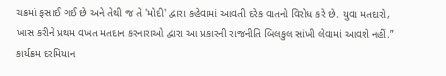ચક્રમાં ફસાઈ ગઈ છે અને તેથી જ તે 'મોદી' દ્વારા કહેવામાં આવતી દરેક વાતનો વિરોધ કરે છે. યુવા મતદારો, ખાસ કરીને પ્રથમ વખત મતદાન કરનારાઓ દ્વારા આ પ્રકારની રાજનીતિ બિલકુલ સાંખી લેવામાં આવશે નહીં.”
કાર્યક્રમ દરમિયાન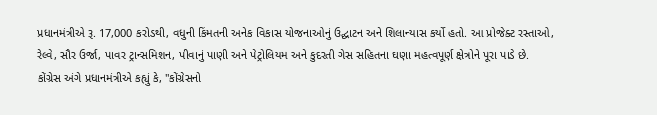પ્રધાનમંત્રીએ રૂ. 17,000 કરોડથી, વધુની કિંમતની અનેક વિકાસ યોજનાઓનું ઉદ્ઘાટન અને શિલાન્યાસ કર્યો હતો. આ પ્રોજેક્ટ રસ્તાઓ, રેલ્વે, સૌર ઉર્જા, પાવર ટ્રાન્સમિશન, પીવાનું પાણી અને પેટ્રોલિયમ અને કુદરતી ગેસ સહિતના ઘણા મહત્વપૂર્ણ ક્ષેત્રોને પૂરા પાડે છે.
કોંગ્રેસ અંગે પ્રધાનમંત્રીએ કહ્યું કે, "કોંગ્રેસનો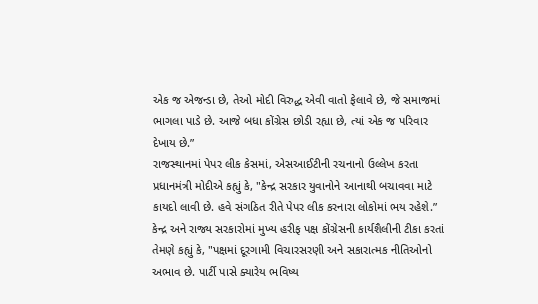એક જ એજન્ડા છે, તેઓ મોદી વિરુદ્ધ એવી વાતો ફેલાવે છે, જે સમાજમાં ભાગલા પાડે છે. આજે બધા કોંગ્રેસ છોડી રહ્યા છે, ત્યાં એક જ પરિવાર દેખાય છે.”
રાજસ્થાનમાં પેપર લીક કેસમાં, એસઆઈટીની રચનાનો ઉલ્લેખ કરતા પ્રધાનમંત્રી મોદીએ કહ્યું કે, "કેન્દ્ર સરકાર યુવાનોને આનાથી બચાવવા માટે કાયદો લાવી છે. હવે સંગઠિત રીતે પેપર લીક કરનારા લોકોમાં ભય રહેશે.”
કેન્દ્ર અને રાજ્ય સરકારોમાં મુખ્ય હરીફ પક્ષ કોંગ્રેસની કાર્યશૈલીની ટીકા કરતાં તેમણે કહ્યું કે, "પક્ષમાં દૂરગામી વિચારસરણી અને સકારાત્મક નીતિઓનો અભાવ છે. પાર્ટી પાસે ક્યારેય ભવિષ્ય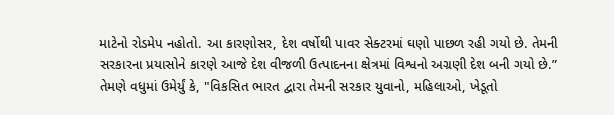માટેનો રોડમેપ નહોતો. આ કારણોસર, દેશ વર્ષોથી પાવર સેક્ટરમાં ઘણો પાછળ રહી ગયો છે. તેમની સરકારના પ્રયાસોને કારણે આજે દેશ વીજળી ઉત્પાદનના ક્ષેત્રમાં વિશ્વનો અગ્રણી દેશ બની ગયો છે.”
તેમણે વધુમાં ઉમેર્યું કે, "વિકસિત ભારત દ્વારા તેમની સરકાર યુવાનો, મહિલાઓ, ખેડૂતો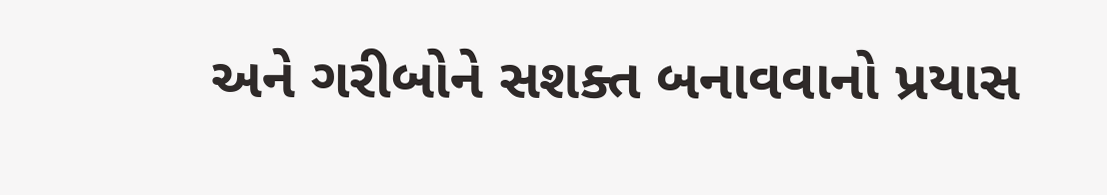અને ગરીબોને સશક્ત બનાવવાનો પ્રયાસ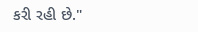કરી રહી છે."